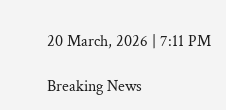20 March, 2026 | 7:11 PM

Breaking News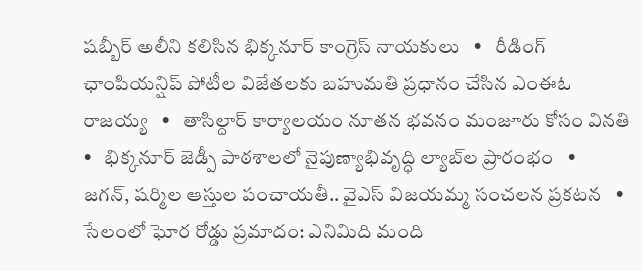షబ్బీర్ అలీని కలిసిన భిక్కనూర్ కాంగ్రెస్ నాయకులు   •   రీడింగ్ ఛాంపియన్షిప్ పోటీల విజేతలకు బహుమతి ప్రధానం చేసిన ఎంఈఓ రాజయ్య   •   తాసిల్దార్ కార్యాలయం నూతన భవనం మంజూరు కోసం వినతి   •   భిక్కనూర్ జెడ్పీ పాఠశాలలో నైపుణ్యాభివృద్ధి ల్యాబ్‌ల ప్రారంభం   •   జగన్, షర్మిల ఆస్తుల పంచాయతీ.. వైఎస్ విజయమ్మ సంచలన ప్రకటన   •   సేలంలో ఘోర రోడ్డు ప్రమాదం: ఎనిమిది మంది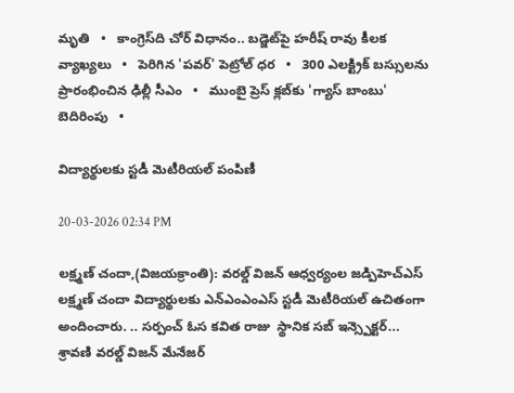మృతి   •   కాంగ్రెస్‌ది చోర్ విధానం.. బడ్జెట్‌పై హరీష్ రావు కీలక వ్యాఖ్యలు   •   పెరిగిన 'పవర్‌' పెట్రోల్‌ ధర   •   300 ఎలక్ట్రిక్ బస్సులను ప్రారంభించిన ఢిల్లీ సీఎం   •   ముంబై ప్రెస్ క్లబ్‌కు 'గ్యాస్ బాంబు' బెదిరింపు   •

విద్యార్థులకు స్టడీ మెటీరియల్ పంపిణీ

20-03-2026 02:34 PM

లక్ష్మణ్ చందా,(విజయక్రాంతి): వరల్డ్ విజన్ ఆధ్వర్యంల జడ్పిహెచ్ఎస్ లక్ష్మణ్ చందా విద్యార్థులకు ఎన్ఎంఎంఎస్ స్టడీ మెటీరియల్ ఉచితంగా అందించారు. .. సర్పంచ్ ఓస కవిత రాజు  స్థానిక సబ్ ఇన్స్పెక్టర్... శ్రావణి వరల్డ్ విజన్ మేనేజర్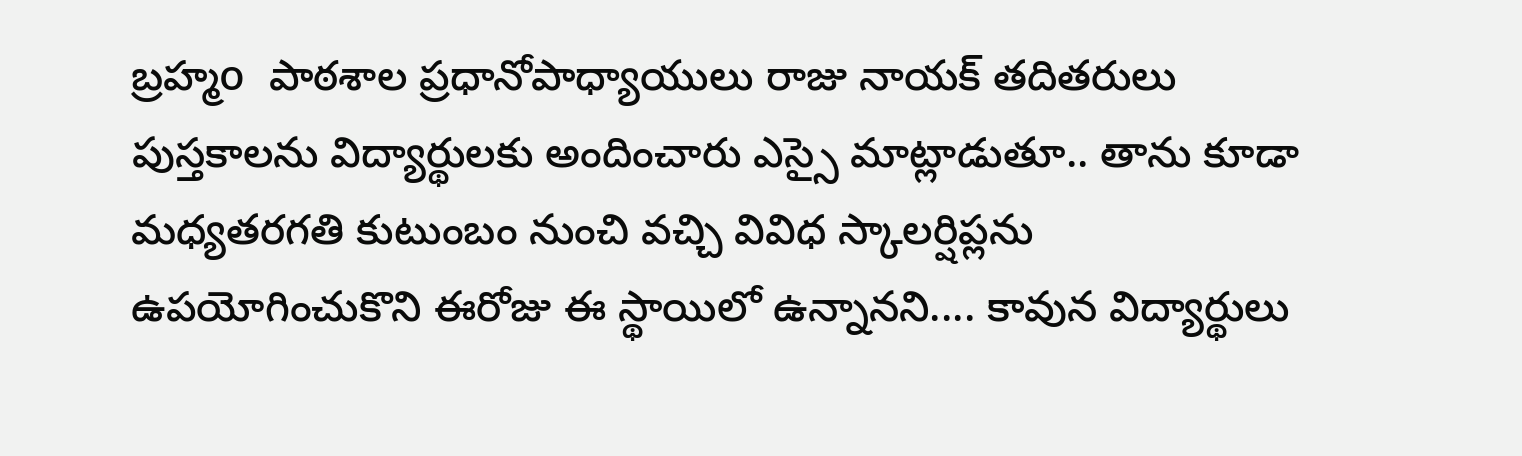బ్రహ్మo  పాఠశాల ప్రధానోపాధ్యాయులు రాజు నాయక్ తదితరులు పుస్తకాలను విద్యార్థులకు అందించారు ఎస్సై మాట్లాడుతూ.. తాను కూడా మధ్యతరగతి కుటుంబం నుంచి వచ్చి వివిధ స్కాలర్షిప్లను ఉపయోగించుకొని ఈరోజు ఈ స్థాయిలో ఉన్నానని.... కావున విద్యార్థులు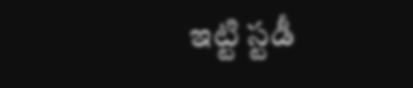ఇట్టి స్టడీ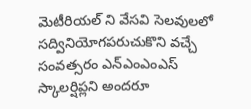మెటీరియల్ ని వేసవి సెలవులలో సద్వినియోగపరుచుకొని వచ్చే సంవత్సరం ఎన్ఎంఎంఎస్ స్కాలర్షిప్లని అందరూ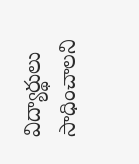విద్యార్థులు సాధించాలని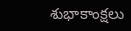శుభాకాంక్షలు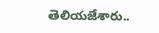తెలియజేశారు..